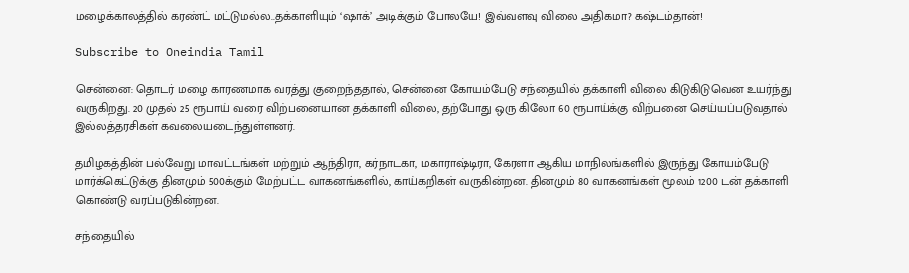மழைக்காலத்தில் கரண்ட் மட்டுமல்ல..தக்காளியும் ‘ஷாக்’ அடிக்கும் போலயே! இவ்வளவு விலை அதிகமா? கஷ்டம்தான்!

Subscribe to Oneindia Tamil

சென்னை: தொடர் மழை காரணமாக வரத்து குறைந்ததால், சென்னை கோயம்பேடு சந்தையில் தக்காளி விலை கிடுகிடுவென உயர்ந்து வருகிறது. 20 முதல் 25 ரூபாய் வரை விற்பனையான தக்காளி விலை, தற்போது ஒரு கிலோ 60 ரூபாய்க்கு விற்பனை செய்யப்படுவதால் இல்லத்தரசிகள் கவலையடைந்துள்ளனர்.

தமிழகத்தின் பல்வேறு மாவட்டங்கள் மற்றும் ஆந்திரா, கர்நாடகா, மகாராஷ்டிரா, கேரளா ஆகிய மாநிலங்களில் இருந்து கோயம்பேடு மார்க்கெட்டுக்கு தினமும் 500க்கும் மேற்பட்ட வாகனங்களில், காய்கறிகள் வருகின்றன. தினமும் 80 வாகனங்கள் மூலம் 1200 டன் தக்காளி கொண்டு வரப்படுகின்றன.

சந்தையில்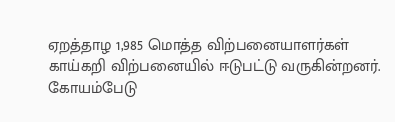ஏறத்தாழ 1,985 மொத்த விற்பனையாளர்கள் காய்கறி விற்பனையில் ஈடுபட்டு வருகின்றனர். கோயம்பேடு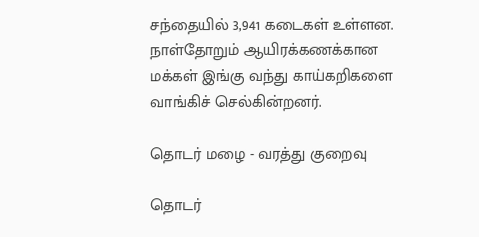சந்தையில் 3,941 கடைகள் உள்ளன. நாள்தோறும் ஆயிரக்கணக்கான மக்கள் இங்கு வந்து காய்கறிகளை வாங்கிச் செல்கின்றனர்.

தொடர் மழை - வரத்து குறைவு

தொடர்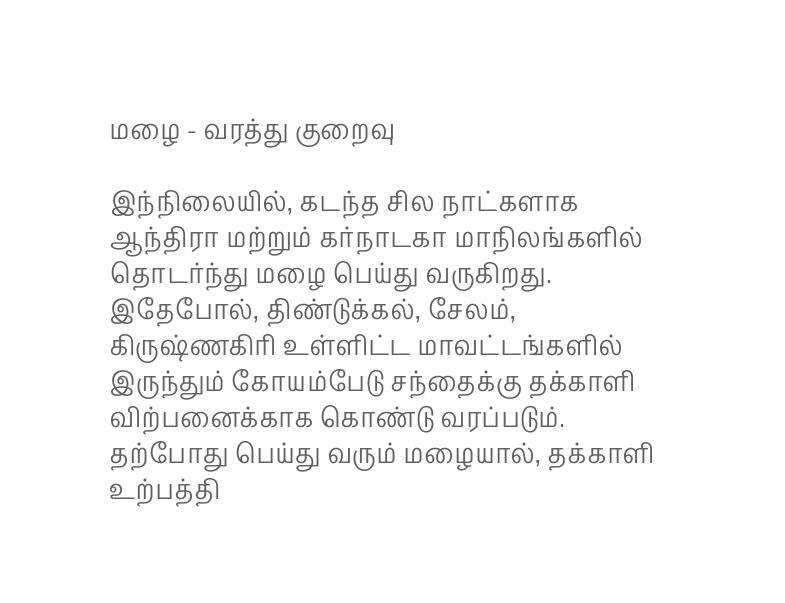மழை - வரத்து குறைவு

இந்நிலையில், கடந்த சில நாட்களாக ஆந்திரா மற்றும் கர்நாடகா மாநிலங்களில் தொடர்ந்து மழை பெய்து வருகிறது. இதேபோல், திண்டுக்கல், சேலம், கிருஷ்ணகிரி உள்ளிட்ட மாவட்டங்களில் இருந்தும் கோயம்பேடு சந்தைக்கு தக்காளி விற்பனைக்காக கொண்டு வரப்படும். தற்போது பெய்து வரும் மழையால், தக்காளி உற்பத்தி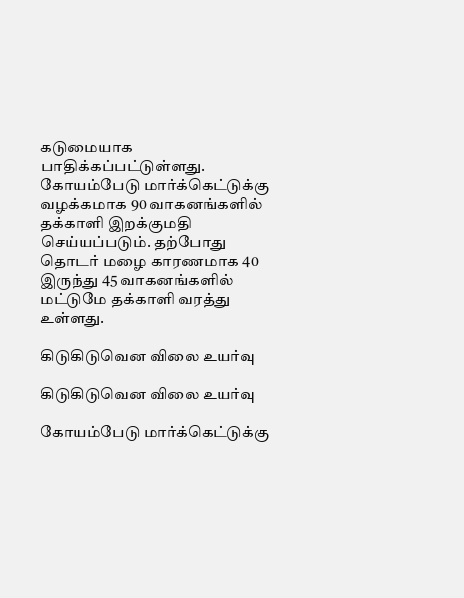கடுமையாக பாதிக்கப்பட்டுள்ளது. கோயம்பேடு மார்க்கெட்டுக்கு வழக்கமாக 90 வாகனங்களில் தக்காளி இறக்குமதி செய்யப்படும். தற்போது தொடர் மழை காரணமாக 40 இருந்து 45 வாகனங்களில் மட்டுமே தக்காளி வரத்து உள்ளது.

கிடுகிடுவென விலை உயர்வு

கிடுகிடுவென விலை உயர்வு

கோயம்பேடு மார்க்கெட்டுக்கு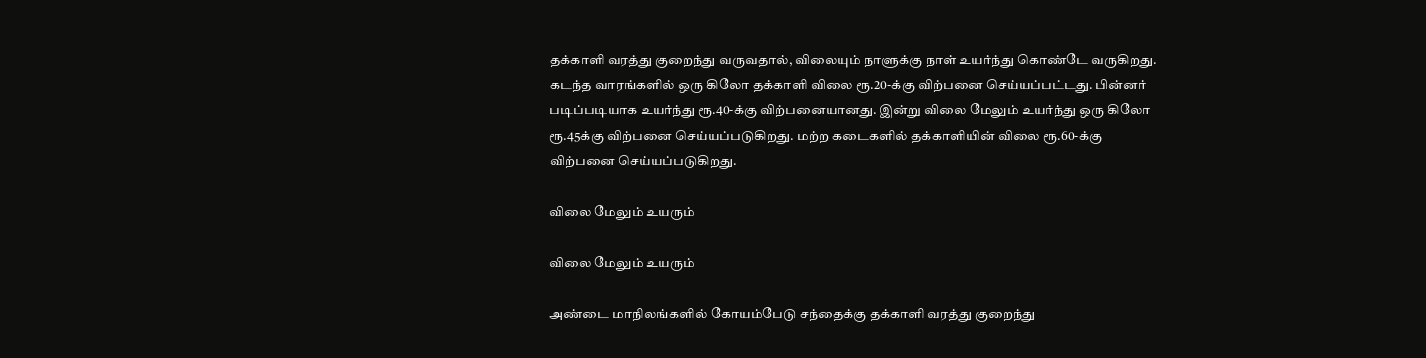தக்காளி வரத்து குறைந்து வருவதால், விலையும் நாளுக்கு நாள் உயர்ந்து கொண்டே வருகிறது. கடந்த வாரங்களில் ஒரு கிலோ தக்காளி விலை ரூ.20-க்கு விற்பனை செய்யப்பட்டது. பின்னர் படிப்படியாக உயர்ந்து ரூ.40-க்கு விற்பனையானது. இன்று விலை மேலும் உயர்ந்து ஒரு கிலோ ரூ.45க்கு விற்பனை செய்யப்படுகிறது. மற்ற கடைகளில் தக்காளியின் விலை ரூ.60-க்கு விற்பனை செய்யப்படுகிறது.

விலை மேலும் உயரும்

விலை மேலும் உயரும்

அண்டை மாநிலங்களில் கோயம்பேடு சந்தைக்கு தக்காளி வரத்து குறைந்து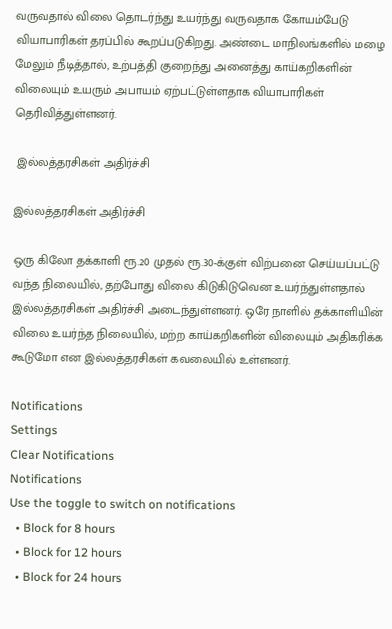வருவதால் விலை தொடர்ந்து உயர்ந்து வருவதாக கோயம்பேடு வியாபாரிகள் தரப்பில் கூறப்படுகிறது. அண்டை மாநிலங்களில் மழை மேலும் நீடித்தால், உற்பத்தி குறைந்து அனைத்து காய்கறிகளின் விலையும் உயரும் அபாயம் ஏற்பட்டுள்ளதாக வியாபாரிகள் தெரிவித்துள்ளனர்.

 இல்லத்தரசிகள் அதிர்ச்சி

இல்லத்தரசிகள் அதிர்ச்சி

ஒரு கிலோ தக்காளி ரூ.20 முதல் ரூ.30-க்குள் விற்பனை செய்யப்பட்டு வந்த நிலையில், தற்போது விலை கிடுகிடுவென உயர்ந்துள்ளதால் இல்லத்தரசிகள் அதிர்ச்சி அடைந்துள்ளனர். ஒரே நாளில் தக்காளியின் விலை உயர்ந்த நிலையில், மற்ற காய்கறிகளின் விலையும் அதிகரிக்க கூடுமோ என இல்லத்தரசிகள் கவலையில் உள்ளனர்.

Notifications
Settings
Clear Notifications
Notifications
Use the toggle to switch on notifications
  • Block for 8 hours
  • Block for 12 hours
  • Block for 24 hours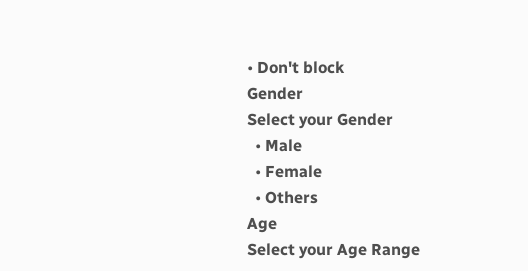• Don't block
Gender
Select your Gender
  • Male
  • Female
  • Others
Age
Select your Age Range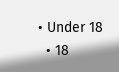• Under 18
  • 18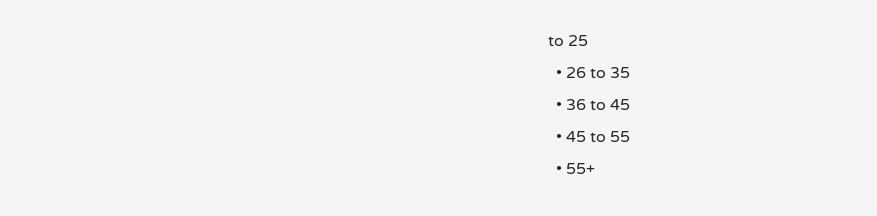to 25
  • 26 to 35
  • 36 to 45
  • 45 to 55
  • 55+